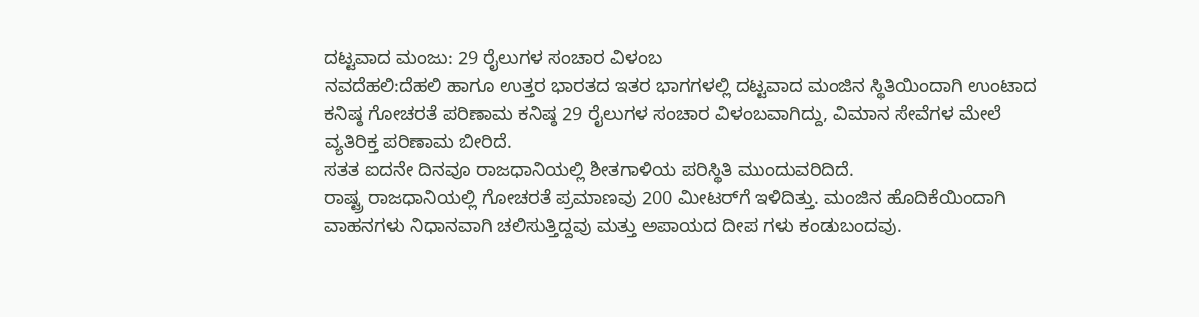ದಟ್ಟವಾದ ಮಂಜು: 29 ರೈಲುಗಳ ಸಂಚಾರ ವಿಳಂಬ
ನವದೆಹಲಿ:ದೆಹಲಿ ಹಾಗೂ ಉತ್ತರ ಭಾರತದ ಇತರ ಭಾಗಗಳಲ್ಲಿ ದಟ್ಟವಾದ ಮಂಜಿನ ಸ್ಥಿತಿಯಿಂದಾಗಿ ಉಂಟಾದ ಕನಿಷ್ಠ ಗೋಚರತೆ ಪರಿಣಾಮ ಕನಿಷ್ಠ 29 ರೈಲುಗಳ ಸಂಚಾರ ವಿಳಂಬವಾಗಿದ್ದು, ವಿಮಾನ ಸೇವೆಗಳ ಮೇಲೆ ವ್ಯತಿರಿಕ್ತ ಪರಿಣಾಮ ಬೀರಿದೆ.
ಸತತ ಐದನೇ ದಿನವೂ ರಾಜಧಾನಿಯಲ್ಲಿ ಶೀತಗಾಳಿಯ ಪರಿಸ್ಥಿತಿ ಮುಂದುವರಿದಿದೆ.
ರಾಷ್ಟ್ರ ರಾಜಧಾನಿಯಲ್ಲಿ ಗೋಚರತೆ ಪ್ರಮಾಣವು 200 ಮೀಟರ್‌ಗೆ ಇಳಿದಿತ್ತು. ಮಂಜಿನ ಹೊದಿಕೆಯಿಂದಾಗಿ ವಾಹನಗಳು ನಿಧಾನವಾಗಿ ಚಲಿಸುತ್ತಿದ್ದವು ಮತ್ತು ಅಪಾಯದ ದೀಪ ಗಳು ಕಂಡುಬಂದವು.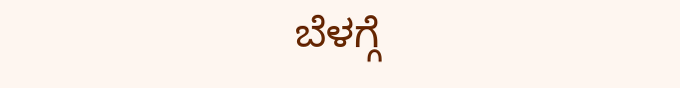ಬೆಳಗ್ಗೆ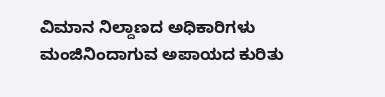ವಿಮಾನ ನಿಲ್ದಾಣದ ಅಧಿಕಾರಿಗಳು ಮಂಜಿನಿಂದಾಗುವ ಅಪಾಯದ ಕುರಿತು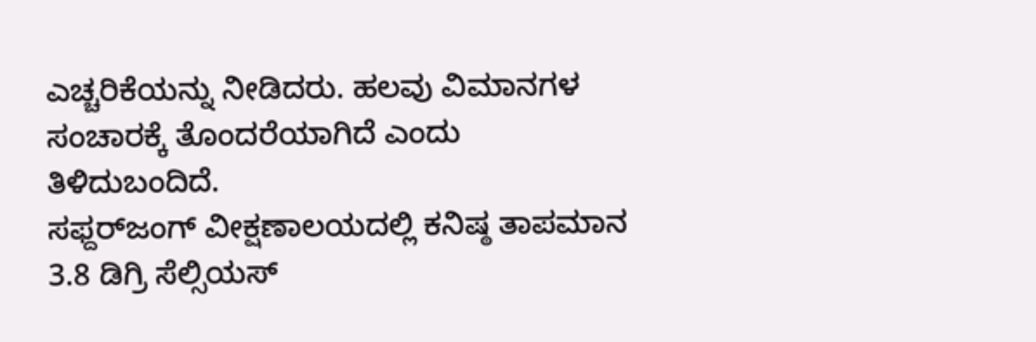ಎಚ್ಚರಿಕೆಯನ್ನು ನೀಡಿದರು. ಹಲವು ವಿಮಾನಗಳ ಸಂಚಾರಕ್ಕೆ ತೊಂದರೆಯಾಗಿದೆ ಎಂದು ತಿಳಿದುಬಂದಿದೆ.
ಸಫ್ದರ್‌ಜಂಗ್ ವೀಕ್ಷಣಾಲಯದಲ್ಲಿ ಕನಿಷ್ಠ ತಾಪಮಾನ 3.8 ಡಿಗ್ರಿ ಸೆಲ್ಸಿಯಸ್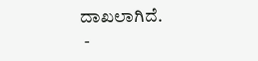ದಾಖಲಾಗಿದೆ.
 -